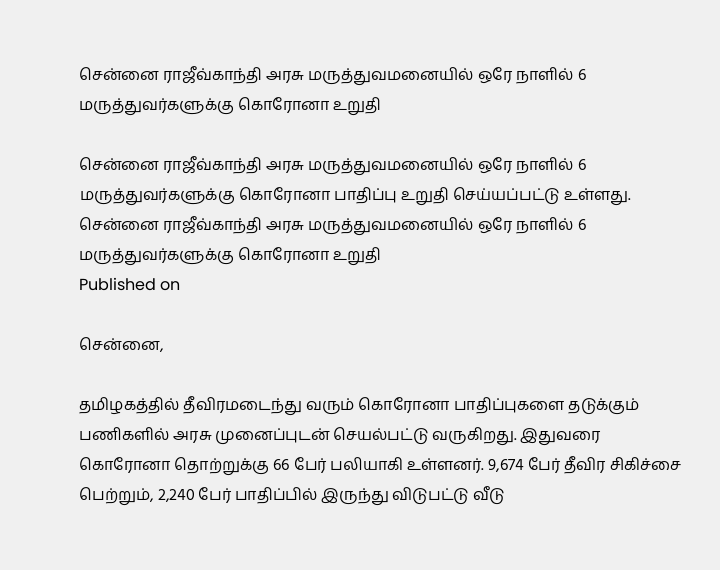சென்னை ராஜீவ்காந்தி அரசு மருத்துவமனையில் ஒரே நாளில் 6 மருத்துவர்களுக்கு கொரோனா உறுதி

சென்னை ராஜீவ்காந்தி அரசு மருத்துவமனையில் ஒரே நாளில் 6 மருத்துவர்களுக்கு கொரோனா பாதிப்பு உறுதி செய்யப்பட்டு உள்ளது.
சென்னை ராஜீவ்காந்தி அரசு மருத்துவமனையில் ஒரே நாளில் 6 மருத்துவர்களுக்கு கொரோனா உறுதி
Published on

சென்னை,

தமிழகத்தில் தீவிரமடைந்து வரும் கொரோனா பாதிப்புகளை தடுக்கும் பணிகளில் அரசு முனைப்புடன் செயல்பட்டு வருகிறது. இதுவரை கொரோனா தொற்றுக்கு 66 பேர் பலியாகி உள்ளனர். 9,674 பேர் தீவிர சிகிச்சை பெற்றும், 2,240 பேர் பாதிப்பில் இருந்து விடுபட்டு வீடு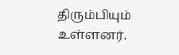திரும்பியும் உள்ளனர்.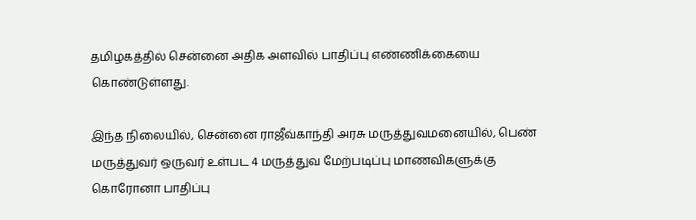தமிழகத்தில் சென்னை அதிக அளவில் பாதிப்பு எண்ணிக்கையை கொண்டுள்ளது.

இந்த நிலையில், சென்னை ராஜீவ்காந்தி அரசு மருத்துவமனையில், பெண் மருத்துவர் ஒருவர் உள்பட 4 மருத்துவ மேற்படிப்பு மாணவிகளுக்கு கொரோனா பாதிப்பு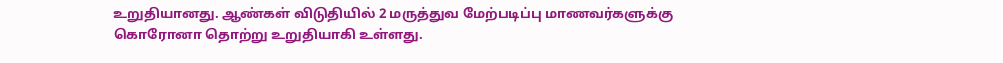உறுதியானது. ஆண்கள் விடுதியில் 2 மருத்துவ மேற்படிப்பு மாணவர்களுக்கு கொரோனா தொற்று உறுதியாகி உள்ளது.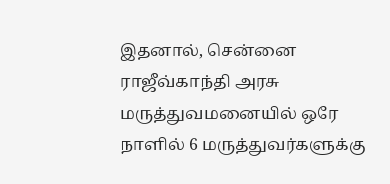இதனால், சென்னை ராஜீவ்காந்தி அரசு மருத்துவமனையில் ஒரே நாளில் 6 மருத்துவர்களுக்கு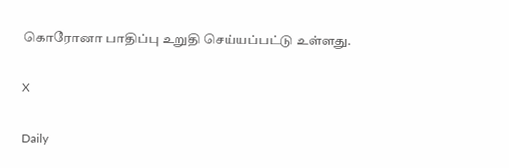கொரோனா பாதிப்பு உறுதி செய்யப்பட்டு உள்ளது.

X

Daily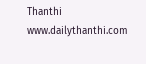Thanthi
www.dailythanthi.com